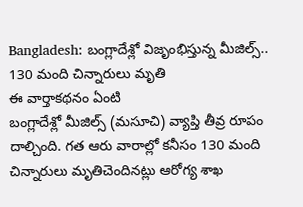Bangladesh: బంగ్లాదేశ్లో విజృంభిస్తున్న మీజిల్స్.. 130 మంది చిన్నారులు మృతి
ఈ వార్తాకథనం ఏంటి
బంగ్లాదేశ్లో మీజిల్స్ (మసూచి) వ్యాప్తి తీవ్ర రూపం దాల్చింది. గత ఆరు వారాల్లో కనీసం 130 మంది చిన్నారులు మృతిచెందినట్లు ఆరోగ్య శాఖ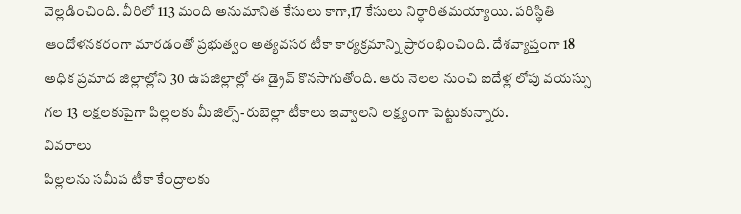వెల్లడించింది. వీరిలో 113 మంది అనుమానిత కేసులు కాగా,17 కేసులు నిర్ధారితమయ్యాయి. పరిస్థితి ఆందోళనకరంగా మారడంతో ప్రభుత్వం అత్యవసర టీకా కార్యక్రమాన్ని ప్రారంభించింది. దేశవ్యాప్తంగా 18 అధిక ప్రమాద జిల్లాల్లోని 30 ఉపజిల్లాల్లో ఈ డ్రైవ్ కొనసాగుతోంది. ఆరు నెలల నుంచి ఐదేళ్ల లోపు వయస్సు గల 13 లక్షలకుపైగా పిల్లలకు మీజిల్స్-రుబెల్లా టీకాలు ఇవ్వాలని లక్ష్యంగా పెట్టుకున్నారు.
వివరాలు
పిల్లలను సమీప టీకా కేంద్రాలకు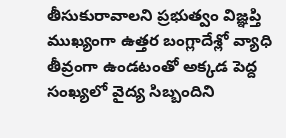తీసుకురావాలని ప్రభుత్వం విజ్ఞప్తి
ముఖ్యంగా ఉత్తర బంగ్లాదేశ్లో వ్యాధి తీవ్రంగా ఉండటంతో అక్కడ పెద్ద సంఖ్యలో వైద్య సిబ్బందిని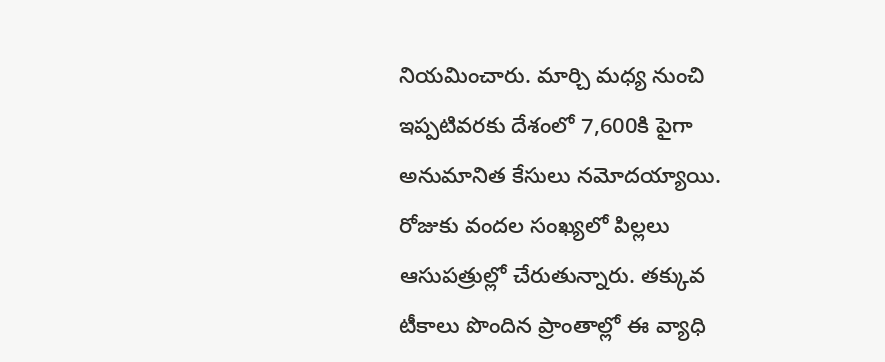నియమించారు. మార్చి మధ్య నుంచి ఇప్పటివరకు దేశంలో 7,600కి పైగా అనుమానిత కేసులు నమోదయ్యాయి. రోజుకు వందల సంఖ్యలో పిల్లలు ఆసుపత్రుల్లో చేరుతున్నారు. తక్కువ టీకాలు పొందిన ప్రాంతాల్లో ఈ వ్యాధి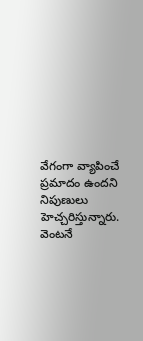వేగంగా వ్యాపించే ప్రమాదం ఉందని నిపుణులు హెచ్చరిస్తున్నారు. వెంటనే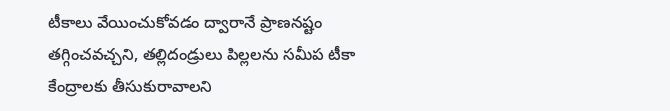టీకాలు వేయించుకోవడం ద్వారానే ప్రాణనష్టం తగ్గించవచ్చని, తల్లిదండ్రులు పిల్లలను సమీప టీకా కేంద్రాలకు తీసుకురావాలని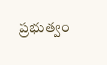ప్రభుత్వం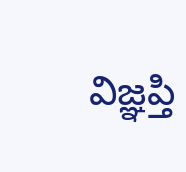విజ్ఞప్తి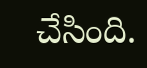చేసింది.